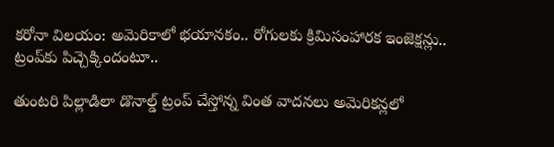కరోనా విలయం: అమెరికాలో భయానకం.. రోగులకు క్రిమిసంహారక ఇంజెక్షన్లు.. ట్రంప్‌కు పిచ్చెక్కిందంటూ..

తుంటరి పిల్లాడిలా డొనాల్డ్ ట్రంప్ చేస్తోన్న వింత వాదనలు అమెరికన్లలో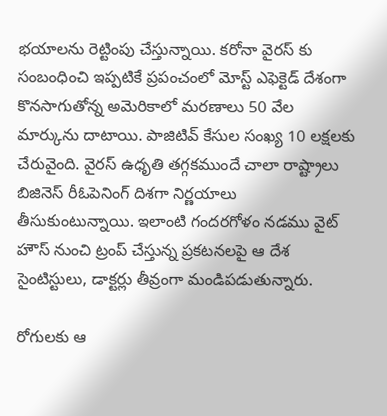భయాలను రెట్టింపు చేస్తున్నాయి. కరోనా వైరస్ కు సంబంధించి ఇప్పటికే ప్రపంచంలో మోస్ట్ ఎఫెక్టెడ్ దేశంగా కొనసాగుతోన్న అమెరికాలో మరణాలు 50 వేల మార్కును దాటాయి. పాజిటివ్ కేసుల సంఖ్య 10 లక్షలకు చేరువైంది. వైరస్ ఉధృతి తగ్గకముందే చాలా రాష్ట్రాలు బిజినెస్ రీఓపెనింగ్ దిశగా నిర్ణయాలు తీసుకుంటున్నాయి. ఇలాంటి గందరగోళం నడము వైట్ హౌస్ నుంచి ట్రంప్ చేస్తున్న ప్రకటనలపై ఆ దేశ సైంటిస్టులు, డాక్టర్లు తీవ్రంగా మండిపడుతున్నారు.

రోగులకు ఆ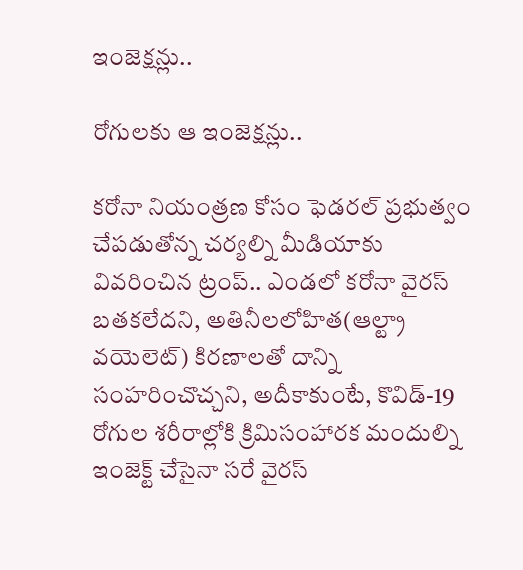ఇంజెక్షన్లు..

రోగులకు ఆ ఇంజెక్షన్లు..

కరోనా నియంత్రణ కోసం ఫెడరల్ ప్రభుత్వం చేపడుతోన్న చర్యల్ని మీడియాకు వివరించిన ట్రంప్.. ఎండలో కరోనా వైరస్ బతకలేదని, అతినీలలోహిత(ఆల్ట్రా వయెలెట్) కిరణాలతో దాన్ని సంహరించొచ్చని, అదీకాకుంటే, కొవిడ్-19 రోగుల శరీరాల్లోకి క్రిమిసంహారక మందుల్ని ఇంజెక్ట్ చేసైనా సరే వైరస్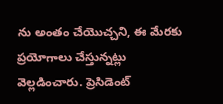ను అంతం చేయొచ్చని, ఈ మేరకు ప్రయోగాలు చేస్తున్నట్లు వెల్లడించారు. ప్రెసిడెంట్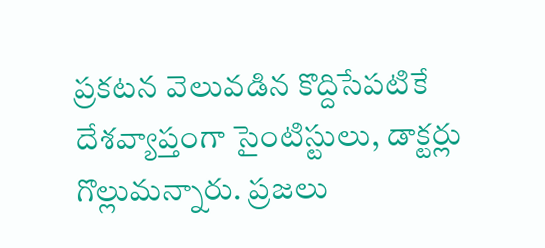ప్రకటన వెలువడిన కొద్దిసేపటికే దేశవ్యాప్తంగా సైంటిస్టులు, డాక్టర్లు గొల్లుమన్నారు. ప్రజలు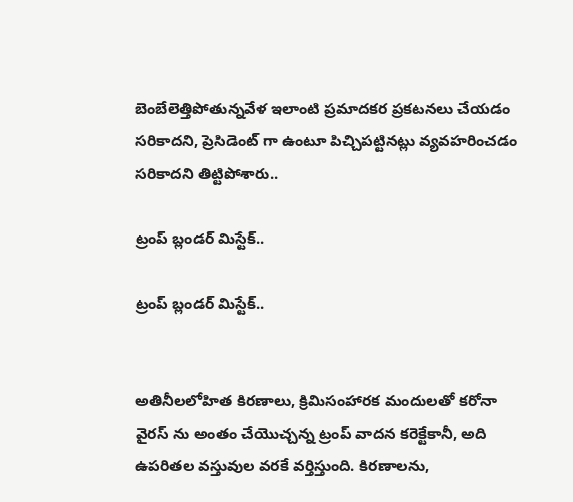బెంబేలెత్తిపోతున్నవేళ ఇలాంటి ప్రమాదకర ప్రకటనలు చేయడం సరికాదని, ప్రెసిడెంట్ గా ఉంటూ పిచ్చిపట్టినట్లు వ్యవహరించడం సరికాదని తిట్టిపోశారు..

ట్రంప్ బ్లండర్ మిస్టేక్..

ట్రంప్ బ్లండర్ మిస్టేక్..


అతినీలలోహిత కిరణాలు, క్రిమిసంహారక మందులతో కరోనా వైరస్ ను అంతం చేయొచ్చన్న ట్రంప్ వాదన కరెక్టేకానీ, అది ఉపరితల వస్తువుల వరకే వర్తిస్తుంది. కిరణాలను,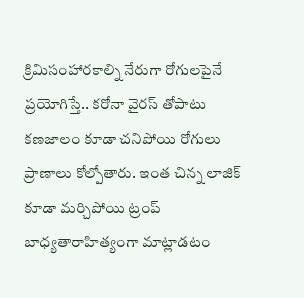క్రిమిసంహారకాల్ని నేరుగా రోగులపైనే ప్రయోగిస్తే.. కరోనా వైరస్ తోపాటు కణజాలం కూడా చనిపోయి రోగులు ప్రాణాలు కోల్పోతారు. ఇంత చిన్న లాజిక్ కూడా మర్చిపోయి ట్రంప్ బాధ్యతారాహిత్యంగా మాట్లాడటం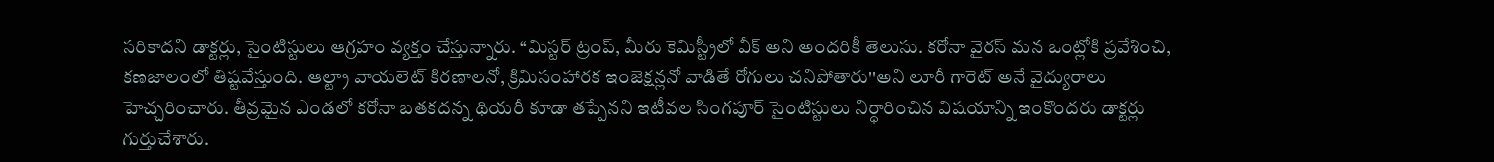సరికాదని డాక్టర్లు, సైంటిస్టులు ఆగ్రహం వ్యక్తం చేస్తున్నారు. ‘‘మిస్టర్ ట్రంప్, మీరు కెమిస్ట్రీలో వీక్ అని అందరికీ తెలుసు. కరోనా వైరస్ మన ఒంట్లోకి ప్రవేశించి, కణజాలంలో తిష్టవేస్తుంది. ఆల్ట్రా వాయలెట్ కిరణాలనో, క్రిమిసంహారక ఇంజెక్షన్లనో వాడితే రోగులు చనిపోతారు''అని లూరీ గారెట్ అనే వైద్యురాలు హెచ్చరించారు. తీవ్రమైన ఎండలో కరోనా బతకదన్న థియరీ కూడా తప్పేనని ఇటీవల సింగపూర్ సైంటిస్టులు నిర్ధారించిన విషయాన్ని ఇంకొందరు డాక్టర్లు గుర్తుచేశారు.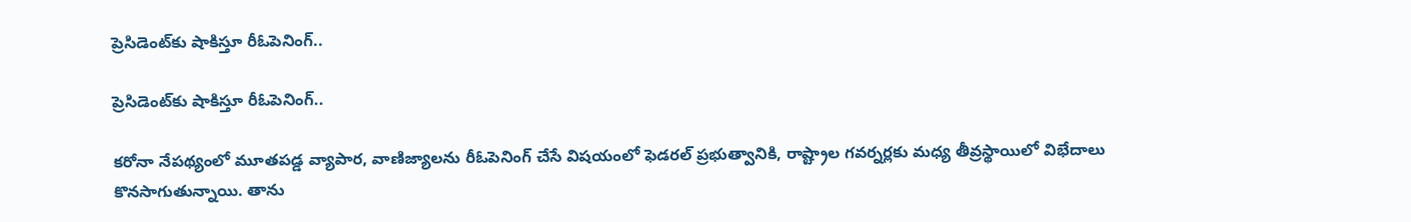ప్రెసిడెంట్‌కు షాకిస్తూ రీఓపెనింగ్..

ప్రెసిడెంట్‌కు షాకిస్తూ రీఓపెనింగ్..

కరోనా నేపథ్యంలో మూతపడ్డ వ్యాపార, వాణిజ్యాలను రీఓపెనింగ్ చేసే విషయంలో ఫెడరల్ ప్రభుత్వానికి, రాష్ట్రాల గవర్నర్లకు మధ్య తీవ్రస్థాయిలో విభేదాలు కొనసాగుతున్నాయి. తాను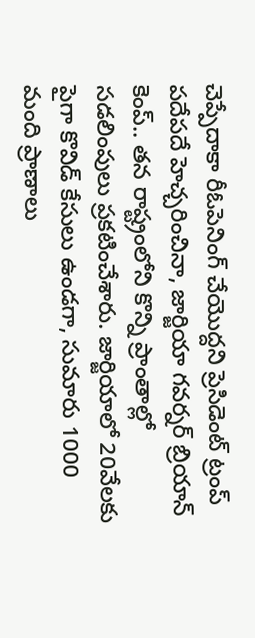చెప్పేదాకా రీఓపెనింగ్ చేయొద్దని ప్రెసిడెంట్ ట్రంప్ పదేపదే హెచ్చరించినా, జార్జియా గవర్నర్ బ్రియాన్ కెంప్.. తన రాష్ట్రంలోని కొన్ని ప్రాంతాల్లో సడలింపులు ప్రకటించేశారు. జార్జియాలో 20వేలకు పైగా కొవిడ్ కేసులు ఉండగా, సుమారు 1000 మంది ప్రాణాలు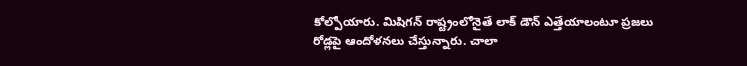కోల్పోయారు. మిషిగన్ రాష్ట్రంలోనైతే లాక్ డౌన్ ఎత్తేయాలంటూ ప్రజలు రోడ్లపై ఆందోళనలు చేస్తున్నారు. చాలా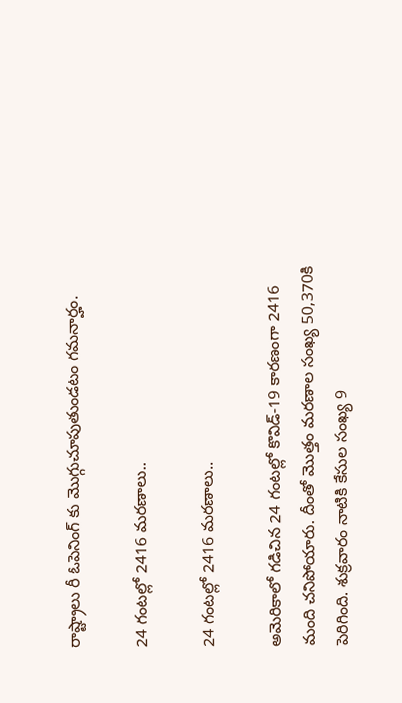రాష్ట్రాలు రీ ఓపెనింగ్ కు మొగ్గుచూపుతుండటం గమనార్హం.

24 గంటల్లో 2416 మరణాలు..

24 గంటల్లో 2416 మరణాలు..

అమెరికాలో గడిచిన 24 గంటల్లో కొవిడ్-19 కారణంగా 2416 మంది చనిపోయారు. దీంతో మొత్తం మరణాల సంఖ్య 50,370కి పెరిగింది. శుక్రవారం నాటికి కేసుల సంఖ్య 9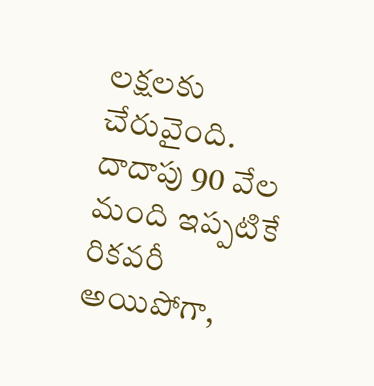లక్షలకు చేరువైంది. దాదాపు 90 వేల మంది ఇప్పటికే రికవరీ అయిపోగా,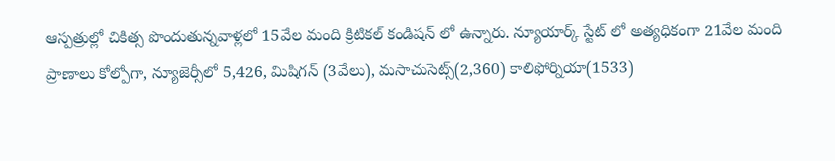ఆస్పత్రుల్లో చికిత్స పొందుతున్నవాళ్లలో 15వేల మంది క్రిటికల్ కండిషన్ లో ఉన్నారు. న్యూయార్క్ స్టేట్ లో అత్యధికంగా 21వేల మంది ప్రాణాలు కోల్పోగా, న్యూజెర్సీలో 5,426, మిషిగన్ (3వేలు), మసాచుసెట్స్(2,360) కాలిఫోర్నియా(1533)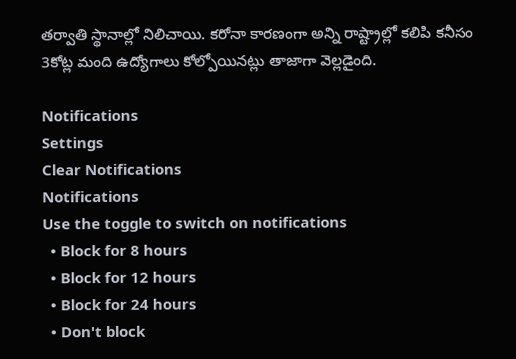తర్వాతి స్థానాల్లో నిలిచాయి. కరోనా కారణంగా అన్ని రాష్ట్రాల్లో కలిపి కనీసం 3కోట్ల మంది ఉద్యోగాలు కోల్పోయినట్లు తాజాగా వెల్లడైంది.

Notifications
Settings
Clear Notifications
Notifications
Use the toggle to switch on notifications
  • Block for 8 hours
  • Block for 12 hours
  • Block for 24 hours
  • Don't block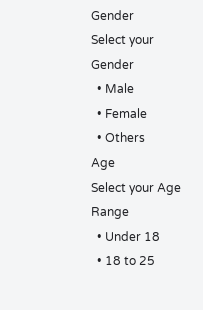Gender
Select your Gender
  • Male
  • Female
  • Others
Age
Select your Age Range
  • Under 18
  • 18 to 25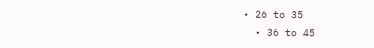• 26 to 35
  • 36 to 45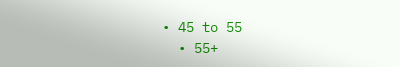• 45 to 55
  • 55+